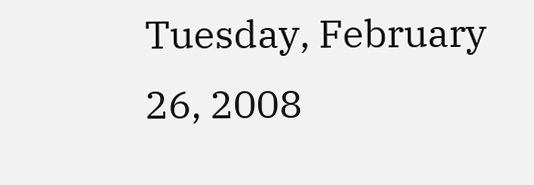Tuesday, February 26, 2008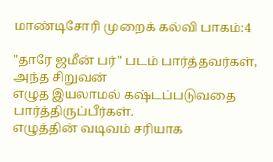மாண்டிசோரி முறைக் கல்வி பாகம்:4

"தாரே ஜமீன் பர்" படம் பார்த்தவர்கள், அந்த சிறுவன்
எழுத இயலாமல் கஷ்டப்படுவதை பார்த்திருப்பீர்கள்.
எழுத்தின் வடிவம் சரியாக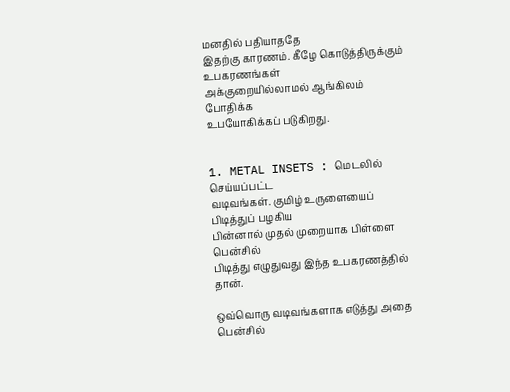மனதில் பதியாததே
இதற்கு காரணம். கீழே கொடுத்திருக்கும் உபகரணங்கள்
அக்குறையில்லாமல் ஆங்கிலம் போதிக்க
உபயோகிக்கப் படுகிறது.


1. METAL INSETS : மெடலில் செய்யப்பட்ட
வடிவங்கள். குமிழ் உருளையைப் பிடித்துப் பழகிய
பின்னால் முதல் முறையாக பிள்ளை பென்சில்
பிடித்து எழுதுவது இந்த உபகரணத்தில் தான்.

ஒவ்வொரு வடிவங்களாக எடுத்து அதை பென்சில்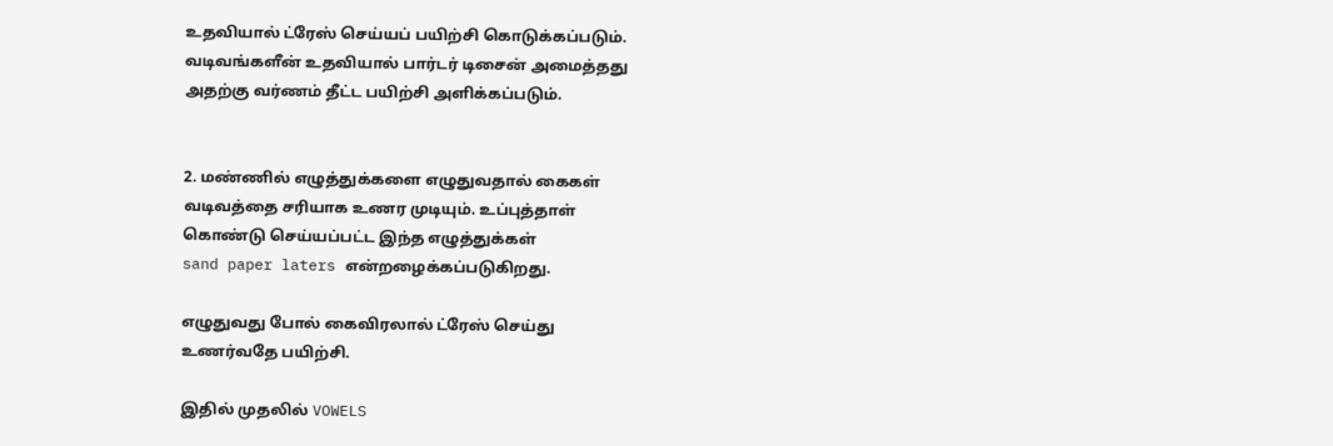உதவியால் ட்ரேஸ் செய்யப் பயிற்சி கொடுக்கப்படும்.
வடிவங்களீன் உதவியால் பார்டர் டிசைன் அமைத்தது
அதற்கு வர்ணம் தீட்ட பயிற்சி அளிக்கப்படும்.


2. மண்ணில் எழுத்துக்களை எழுதுவதால் கைகள்
வடிவத்தை சரியாக உணர முடியும். உப்புத்தாள்
கொண்டு செய்யப்பட்ட இந்த எழுத்துக்கள்
sand paper laters என்றழைக்கப்படுகிறது.

எழுதுவது போல் கைவிரலால் ட்ரேஸ் செய்து
உணர்வதே பயிற்சி.

இதில் முதலில் VOWELS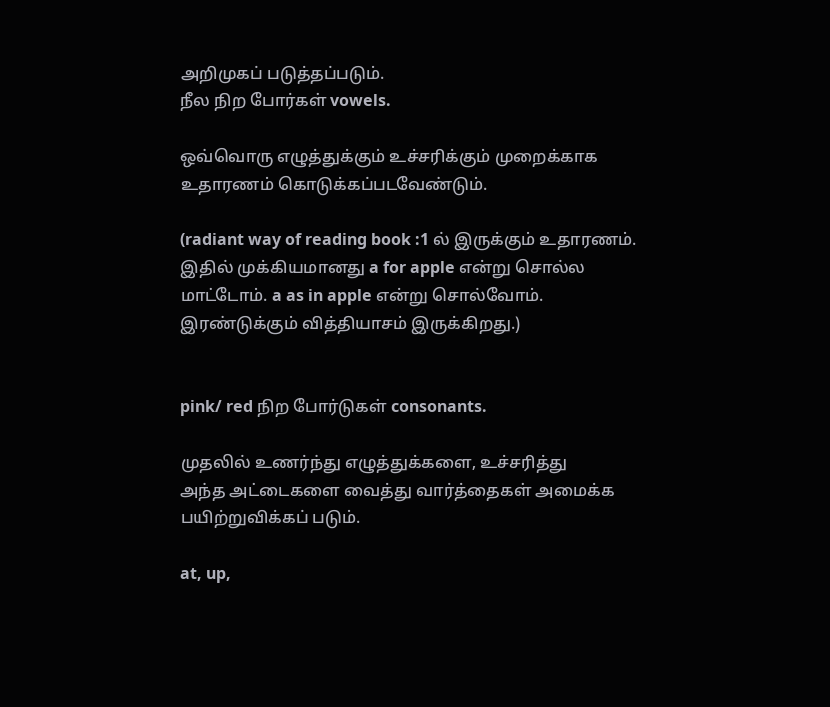அறிமுகப் படுத்தப்படும்.
நீல நிற போர்கள் vowels.

ஒவ்வொரு எழுத்துக்கும் உச்சரிக்கும் முறைக்காக
உதாரணம் கொடுக்கப்படவேண்டும்.

(radiant way of reading book :1 ல் இருக்கும் உதாரணம்.
இதில் முக்கியமானது a for apple என்று சொல்ல
மாட்டோம். a as in apple என்று சொல்வோம்.
இரண்டுக்கும் வித்தியாசம் இருக்கிறது.)


pink/ red நிற போர்டுகள் consonants.

முதலில் உணர்ந்து எழுத்துக்களை, உச்சரித்து
அந்த அட்டைகளை வைத்து வார்த்தைகள் அமைக்க
பயிற்றுவிக்கப் படும்.

at, up,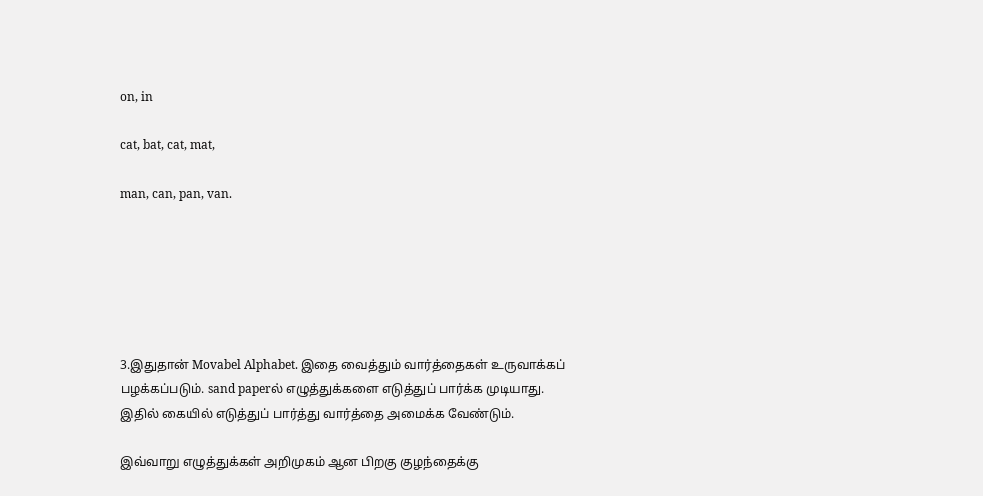on, in

cat, bat, cat, mat,

man, can, pan, van.






3.இதுதான் Movabel Alphabet. இதை வைத்தும் வார்த்தைகள் உருவாக்கப்
பழக்கப்படும். sand paperல் எழுத்துக்களை எடுத்துப் பார்க்க முடியாது.
இதில் கையில் எடுத்துப் பார்த்து வார்த்தை அமைக்க வேண்டும்.

இவ்வாறு எழுத்துக்கள் அறிமுகம் ஆன பிறகு குழந்தைக்கு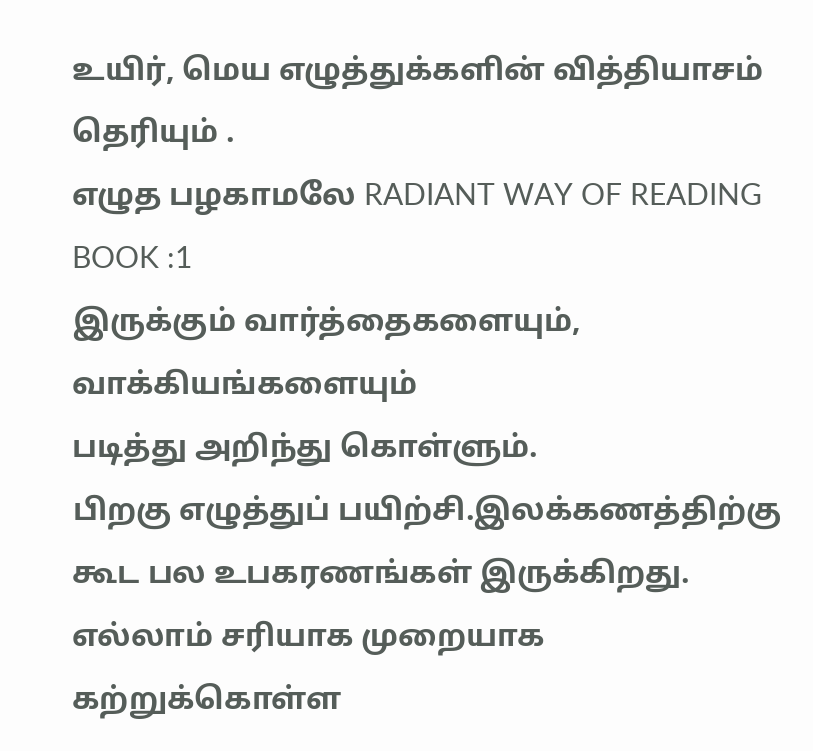உயிர், மெய எழுத்துக்களின் வித்தியாசம் தெரியும் .
எழுத பழகாமலே RADIANT WAY OF READING BOOK :1
இருக்கும் வார்த்தைகளையும், வாக்கியங்களையும்
படித்து அறிந்து கொள்ளும்.
பிறகு எழுத்துப் பயிற்சி.இலக்கணத்திற்கு கூட பல உபகரணங்கள் இருக்கிறது.
எல்லாம் சரியாக முறையாக கற்றுக்கொள்ள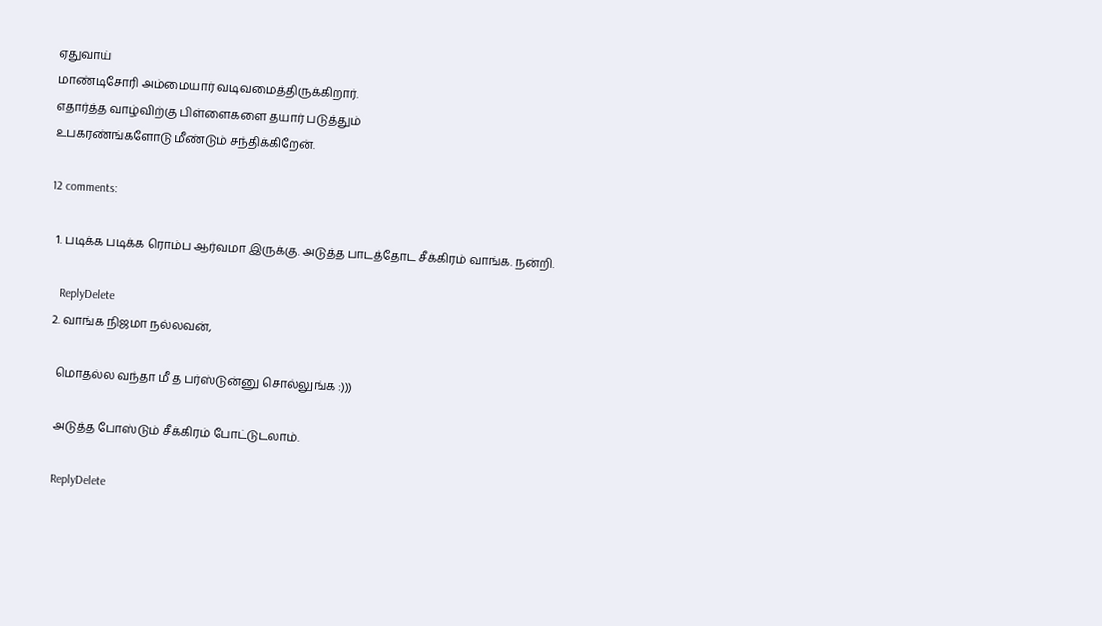ஏதுவாய்
மாண்டிசோரி அம்மையார் வடிவமைத்திருக்கிறார்.
எதார்த்த வாழ்விற்கு பிள்ளைகளை தயார் படுத்தும்
உபகரண்ங்களோடு மீண்டும் சந்திக்கிறேன்.

12 comments:

  1. படிக்க படிக்க ரொம்ப ஆர்வமா இருக்கு. அடுத்த பாடத்தோட சீக்கிரம் வாங்க. நன்றி.

    ReplyDelete
  2. வாங்க நிஜமா நல்லவன்,

    மொதல்ல வந்தா மீ த பர்ஸ்டுன்னு சொல்லுங்க :)))

    அடுத்த போஸ்டும் சீக்கிரம் போட்டுடலாம்.

    ReplyDelete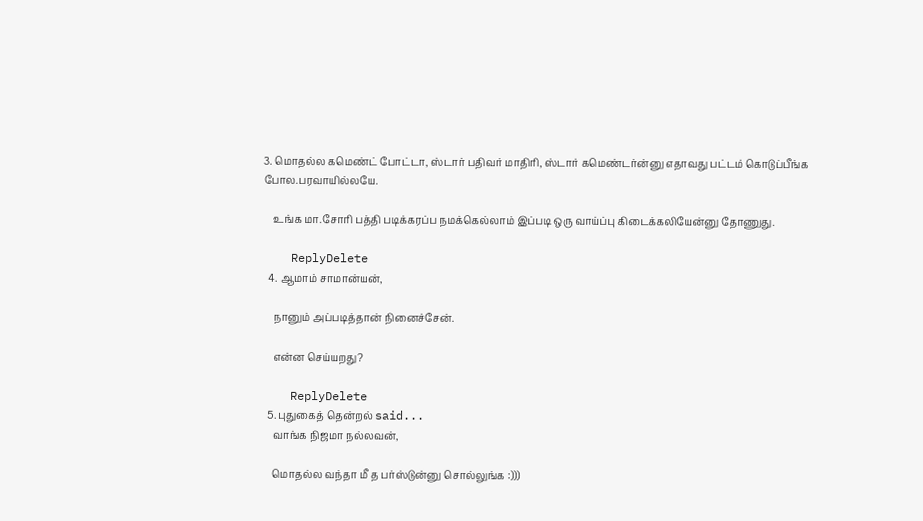3. மொதல்ல கமெண்ட் போட்டா, ஸ்டார் பதிவர் மாதிரி, ஸ்டார் கமெண்டர்ன்னு எதாவது பட்டம் கொடுப்பீங்க போல.பரவாயில்லயே.

    உங்க மா.சோரி பத்தி படிக்கரப்ப நமக்கெல்லாம் இப்படி ஒரு வாய்ப்பு கிடைக்கலியேன்னு தோணுது.

    ReplyDelete
  4. ஆமாம் சாமான்யன்,

    நானும் அப்படித்தான் நினைச்சேன்.

    என்ன செய்யறது?

    ReplyDelete
  5. புதுகைத் தென்றல் said...
    வாங்க நிஜமா நல்லவன்,

    மொதல்ல வந்தா மீ த பர்ஸ்டுன்னு சொல்லுங்க :)))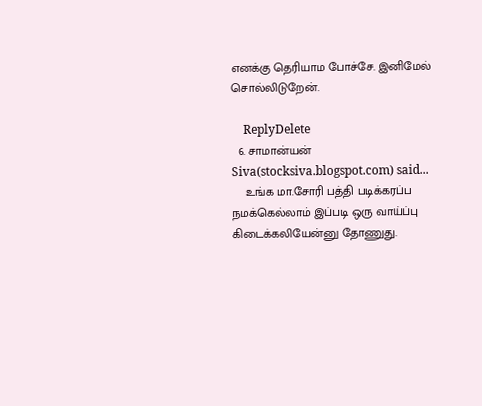எனக்கு தெரியாம போச்சே. இனிமேல் சொல்லிடுறேன்.

    ReplyDelete
  6. சாமான்யன் Siva(stocksiva.blogspot.com) said...
    உங்க மா.சோரி பத்தி படிக்கரப்ப நமக்கெல்லாம் இப்படி ஒரு வாய்ப்பு கிடைக்கலியேன்னு தோணுது.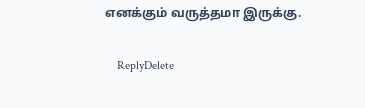எனக்கும் வருத்தமா இருக்கு.

    ReplyDelete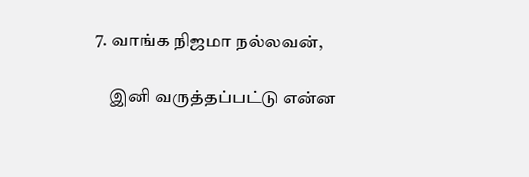7. வாங்க நிஜமா நல்லவன்,

    இனி வருத்தப்பட்டு என்ன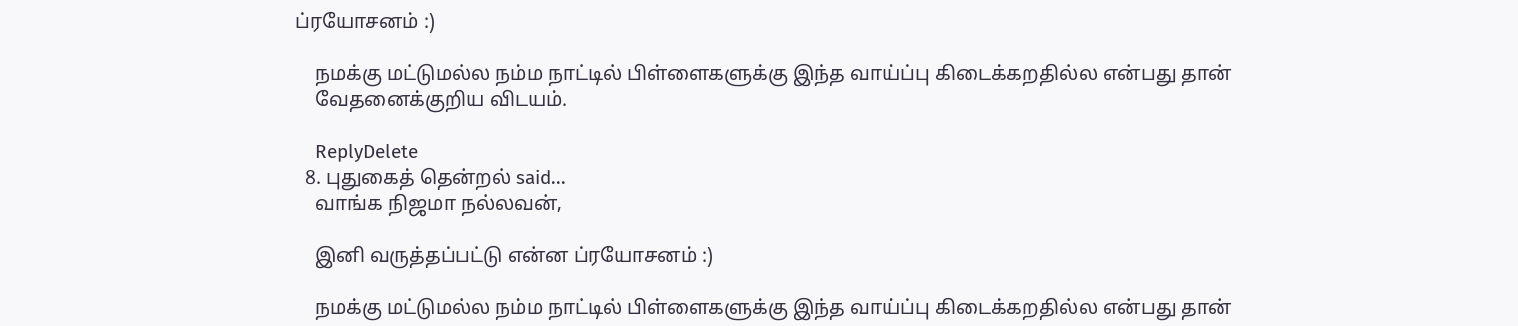ப்ரயோசனம் :)

    நமக்கு மட்டுமல்ல நம்ம நாட்டில் பிள்ளைகளுக்கு இந்த வாய்ப்பு கிடைக்கறதில்ல என்பது தான்
    வேதனைக்குறிய விடயம்.

    ReplyDelete
  8. புதுகைத் தென்றல் said...
    வாங்க நிஜமா நல்லவன்,

    இனி வருத்தப்பட்டு என்ன ப்ரயோசனம் :)

    நமக்கு மட்டுமல்ல நம்ம நாட்டில் பிள்ளைகளுக்கு இந்த வாய்ப்பு கிடைக்கறதில்ல என்பது தான்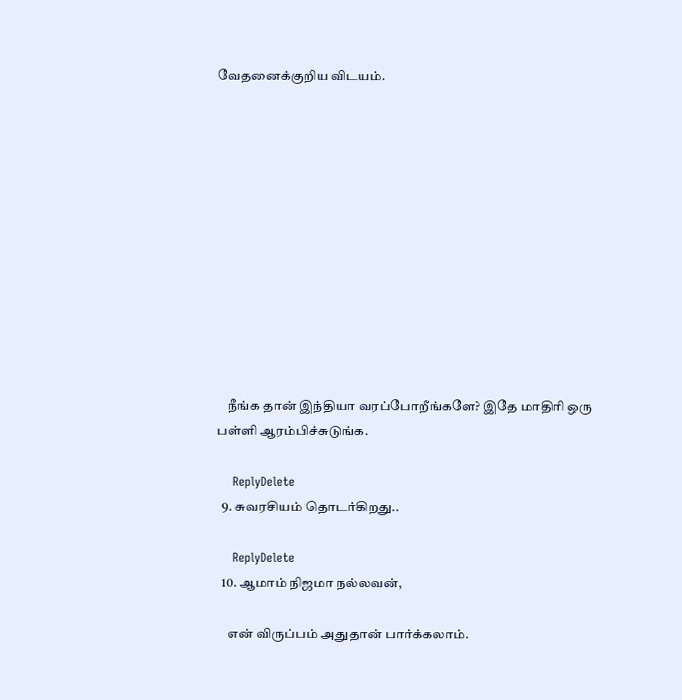வேதனைக்குறிய விடயம்.












    நீங்க தான் இந்தியா வரப்போறீங்களே? இதே மாதிரி ஒரு பள்ளி ஆரம்பிச்சுடுங்க.

    ReplyDelete
  9. சுவரசியம் தொடர்கிறது..

    ReplyDelete
  10. ஆமாம் நிஜமா நல்லவன்,

    என் விருப்பம் அதுதான் பார்க்கலாம்.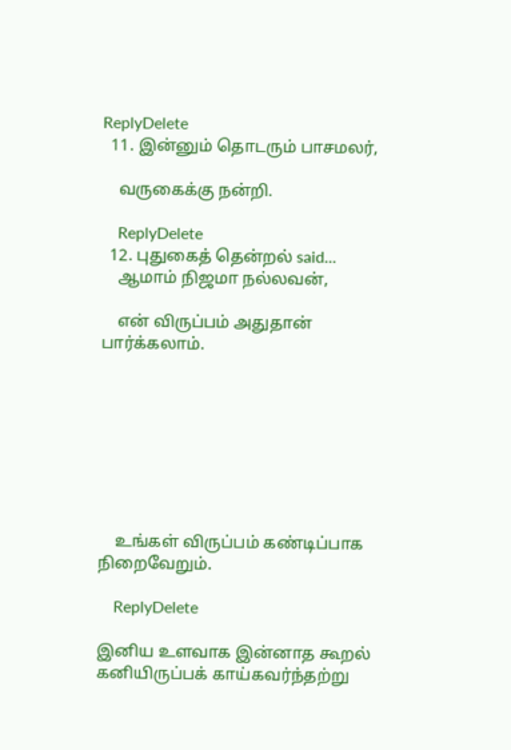ReplyDelete
  11. இன்னும் தொடரும் பாசமலர்,

    வருகைக்கு நன்றி.

    ReplyDelete
  12. புதுகைத் தென்றல் said...
    ஆமாம் நிஜமா நல்லவன்,

    என் விருப்பம் அதுதான் பார்க்கலாம்.








    உங்கள் விருப்பம் கண்டிப்பாக நிறைவேறும்.

    ReplyDelete

இனிய உளவாக இன்னாத கூறல்
கனியிருப்பக் காய்கவர்ந்தற்று